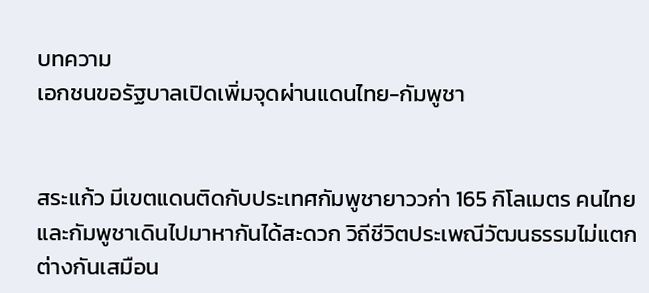บทความ
เอกชนขอรัฐบาลเปิดเพิ่มจุดผ่านแดนไทย-กัมพูชา


สระแก้ว มีเขตแดนติดกับประเทศกัมพูชายาววก่า 165 กิโลเมตร คนไทยและกัมพูชาเดินไปมาหากันได้สะดวก วิถีชีวิตประเพณีวัฒนธรรมไม่แตกต่างกันเสมือน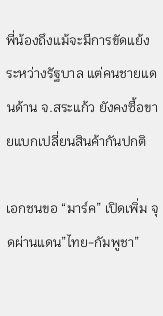พี่น้องถึงแม้จะมีการขัดแย้งระหว่างรัฐบาล แต่คนชายแดนด้าน จ.สระแก้ว ยังคงซื้อขายแบกเปลี่ยนสินค้ากันปกติ

เอกชนขอ “มาร์ค” เปิดเพิ่ม จุดผ่านแดน”ไทย-กัมพูชา”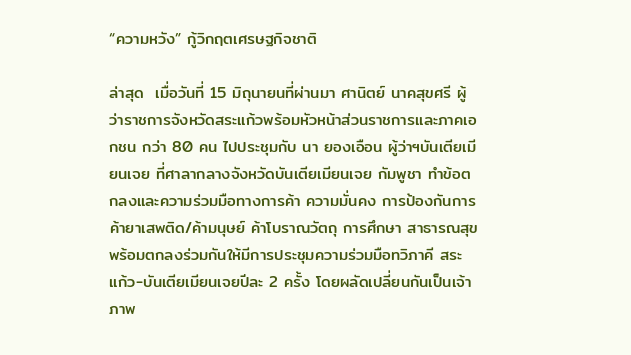“ความหวัง” กู้วิกฤตเศรษฐกิจชาติ

ล่าสุด  เมื่อวันที่ 15 มิถุนายนที่ผ่านมา ศานิตย์ นาคสุขศรี ผู้ว่าราชการจังหวัดสระแก้วพร้อมหัวหน้าส่วนราชการและภาคเอกชน กว่า 80 คน ไปประชุมกับ นา ยองเอือน ผู้ว่าฯบันเตียเมียนเจย ที่ศาลากลางจังหวัดบันเตียเมียนเจย กัมพูชา ทำข้อตกลงและความร่วมมือทางการค้า ความมั่นคง การป้องกันการค้ายาเสพติด/ค้ามนุษย์ ค้าโบราณวัตถุ การศึกษา สาธารณสุข พร้อมตกลงร่วมกันให้มีการประชุมความร่วมมือทวิภาคี สระแก้ว-บันเตียเมียนเจยปีละ 2 ครั้ง โดยผลัดเปลี่ยนกันเป็นเจ้าภาพ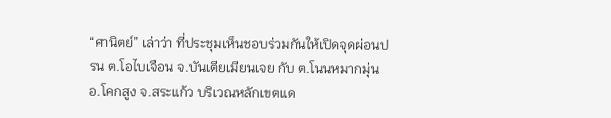“ศานิตย์” เล่าว่า ที่ประชุมเห็นชอบร่วมกันให้เปิดจุดผ่อนปรน ต.โอไบเจือน จ.บันเตียเมียนเจย กับ ต.โนนหมากมุ่น อ.โคกสูง จ.สระแก้ว บริเวณหลักเขตแด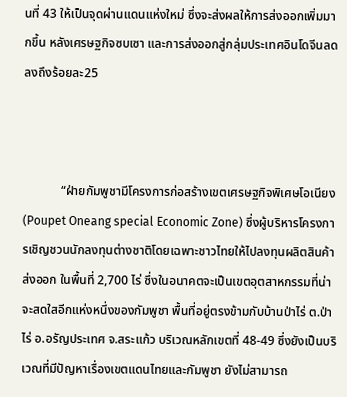นที่ 43 ให้เป็นจุดผ่านแดนแห่งใหม่ ซึ่งจะส่งผลให้การส่งออกเพิ่มมากขึ้น หลังเศรษฐกิจซบเซา และการส่งออกสู่กลุ่มประเทศอินโดจีนลดลงถึงร้อยละ25



            “ฝ่ายกัมพูชามีโครงการก่อสร้างเขตเศรษฐกิจพิเศษโอเนียง (Poupet Oneang special Economic Zone) ซึ่งผู้บริหารโครงการเชิญชวนนักลงทุนต่างชาติโดยเฉพาะชาวไทยให้ไปลงทุนผลิตสินค้าส่งออก ในพื้นที่ 2,700 ไร่ ซึ่งในอนาคตจะเป็นเขตอุตสาหกรรมที่น่าจะสดใสอีกแห่งหนึ่งของกัมพูชา พื้นที่อยู่ตรงข้ามกับบ้านป่าไร่ ต.ป่าไร่ อ.อรัญประเทศ จ.สระแก้ว บริเวณหลักเขตที่ 48-49 ซึ่งยังเป็นบริเวณที่มีปัญหาเรื่องเขตแดนไทยและกัมพูชา ยังไม่สามารถ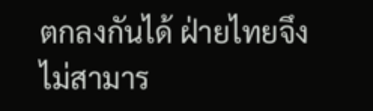ตกลงกันได้ ฝ่ายไทยจึงไม่สามาร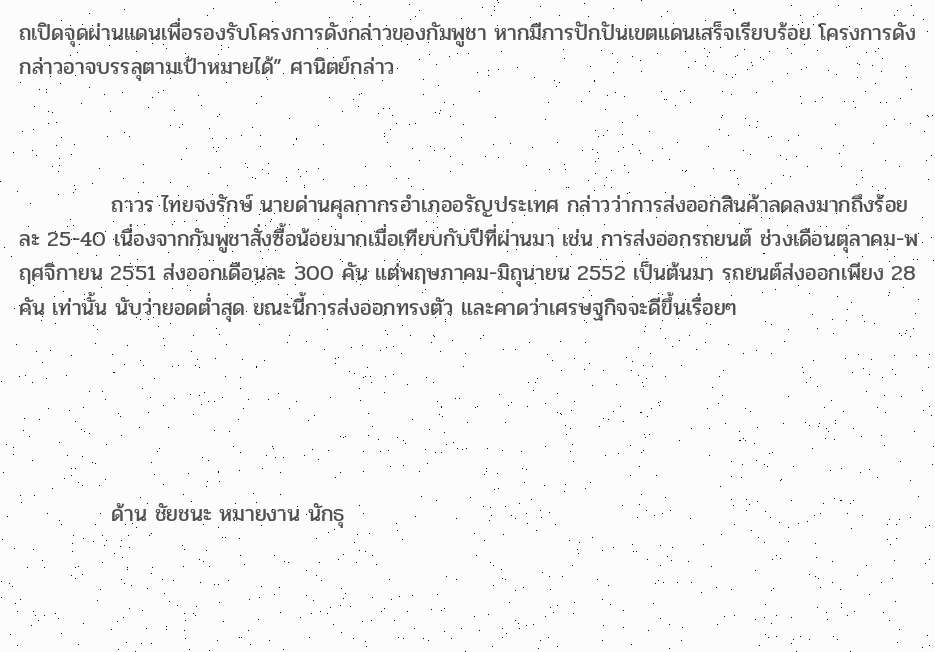ถเปิดจุดผ่านแดนเพื่อรองรับโครงการดังกล่าวของกัมพูชา หากมีการปักปันเขตแดนเสร็จเรียบร้อย โครงการดังกล่าวอาจบรรลุตามเป้าหมายได้” ศานิตย์กล่าว



            ถาวร ไทยจงรักษ์ นายด่านศุลกากรอำเภออรัญประเทศ กล่าวว่าการส่งออกสินค้าลดลงมากถึงร้อยละ 25-40 เนื่องจากกัมพูชาสั่งซื้อน้อยมากเมื่อเทียบกับปีที่ผ่านมา เช่น การส่งออกรถยนต์ ช่วงเดือนตุลาคม-พฤศจิกายน 2551 ส่งออกเดือนละ 300 คัน แต่พฤษภาคม-มิถุนายน 2552 เป็นต้นมา รถยนต์ส่งออกเพียง 28 คัน เท่านั้น นับว่ายอดต่ำสุด ขณะนี้การส่งออกทรงตัว และคาดว่าเศรษฐกิจจะดีขึ้นเรื่อยๆ





            ด้าน ชัยชนะ หมายงาน นักธุ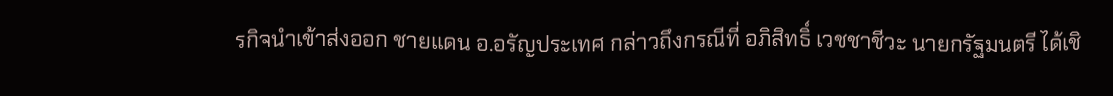รกิจนำเข้าส่งออก ชายแดน อ.อรัญประเทศ กล่าวถึงกรณีที่ อภิสิทธิ์ เวชชาชีวะ นายกรัฐมนตรี ได้เชิ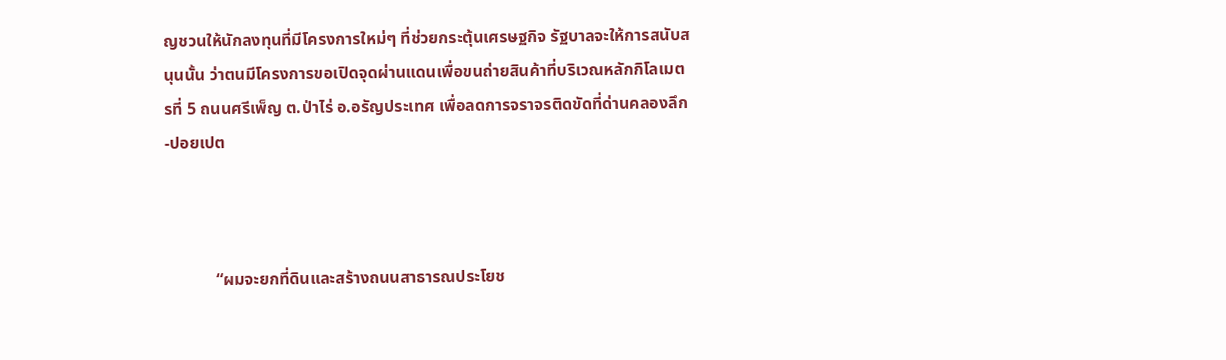ญชวนให้นักลงทุนที่มีโครงการใหม่ๆ ที่ช่วยกระตุ้นเศรษฐกิจ รัฐบาลจะให้การสนับสนุนนั้น ว่าตนมีโครงการขอเปิดจุดผ่านแดนเพื่อขนถ่ายสินค้าที่บริเวณหลักกิโลเมตรที่ 5 ถนนศรีเพ็ญ ต.ป่าไร่ อ.อรัญประเทศ เพื่อลดการจราจรติดขัดที่ด่านคลองลึก-ปอยเปต



            “ผมจะยกที่ดินและสร้างถนนสาธารณประโยช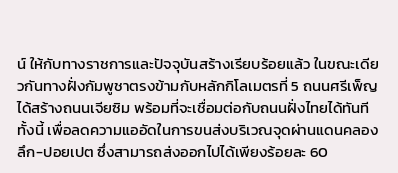น์ ให้กับทางราชการและปัจจุบันสร้างเรียบร้อยแล้ว ในขณะเดียวกันทางฝั่งกัมพูชาตรงข้ามกับหลักกิโลเมตรที่ 5 ถนนศรีเพ็ญ ได้สร้างถนนเจียซิม พร้อมที่จะเชื่อมต่อกับถนนฝั่งไทยได้ทันที ทั้งนี้ เพื่อลดความแออัดในการขนส่งบริเวณจุดผ่านแดนคลองลึก-ปอยเปต ซึ่งสามารถส่งออกไปได้เพียงร้อยละ 60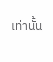เท่านั้น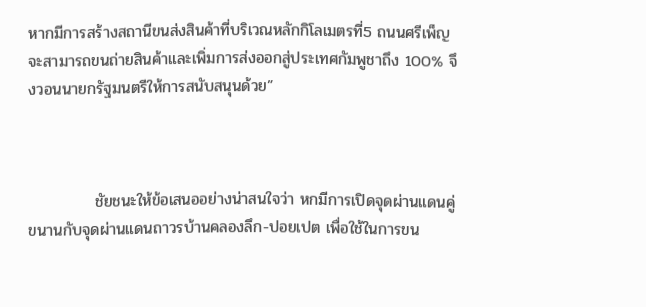หากมีการสร้างสถานีขนส่งสินค้าที่บริเวณหลักกิโลเมตรที่5 ถนนศรีเพ็ญ จะสามารถขนถ่ายสินค้าและเพิ่มการส่งออกสู่ประเทศกัมพูชาถึง 100% จึงวอนนายกรัฐมนตรีให้การสนับสนุนด้วย”



            ชัยชนะให้ข้อเสนออย่างน่าสนใจว่า หกมีการเปิดจุดผ่านแดนคู่ขนานกับจุดผ่านแดนถาวรบ้านคลองลึก-ปอยเปต เพื่อใช้ในการขน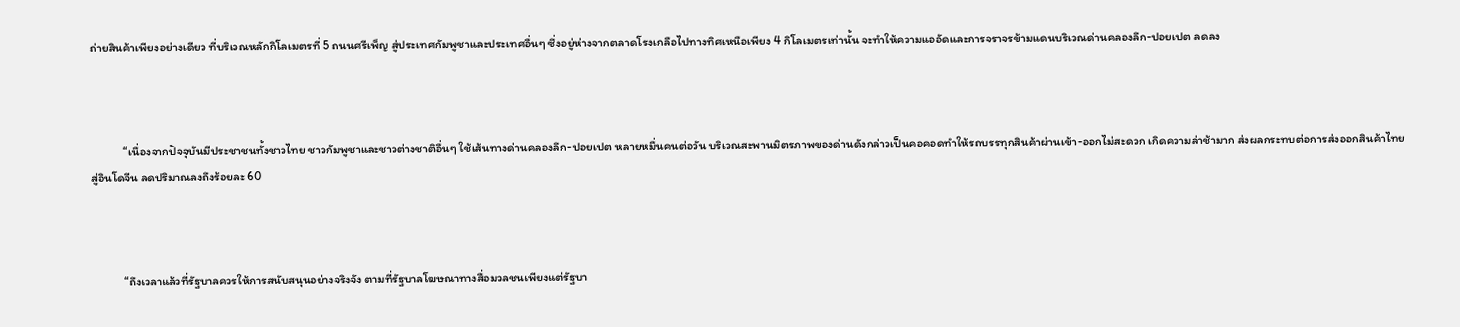ถ่ายสินค้าเพียงอย่างเดียว ที่บริเวณหลักกิโลเมตรที่ 5 ถนนศรีเพ็ญ สู่ประเทศกัมพูชาและประเทศอื่นๆ ซึ่งอยู่ห่างจากตลาดโรงเกลือไปทางทิศเหนือเพียง 4 กิโลเมตรเท่านั้น จะทำให้ความแออัดและการจราจรข้ามแดนบริเวณด่านคลองลึก-ปอยเปต ลดลง



            “เนื่องจากปัจจุบันมีประชาชนทั้งชาวไทย ชาวกัมพูชาและชาวต่างชาติอื่นๆ ใช้เส้นทางด่านคลองลึก-ปอยเปต หลายหมื่นคนต่อวัน บริเวณสะพานมิตรภาพของด่านดังกล่าวเป็นคอคอดทำให้รถบรรทุกสินค้าผ่านเข้า-ออกไม่สะดวก เกิดความล่าช้ามาก ส่งผลกระทบต่อการส่งออกสินค้าไทยสู่อินโดจีน ลดปริมาณลงถึงร้อยละ 60



            “ถึงเวลาแล้วที่รัฐบาลควรให้การสนับสนุนอย่างจริงจัง ตามที่รัฐบาลโฆษณาทางสื่อมวลชนเพียงแต่รัฐบา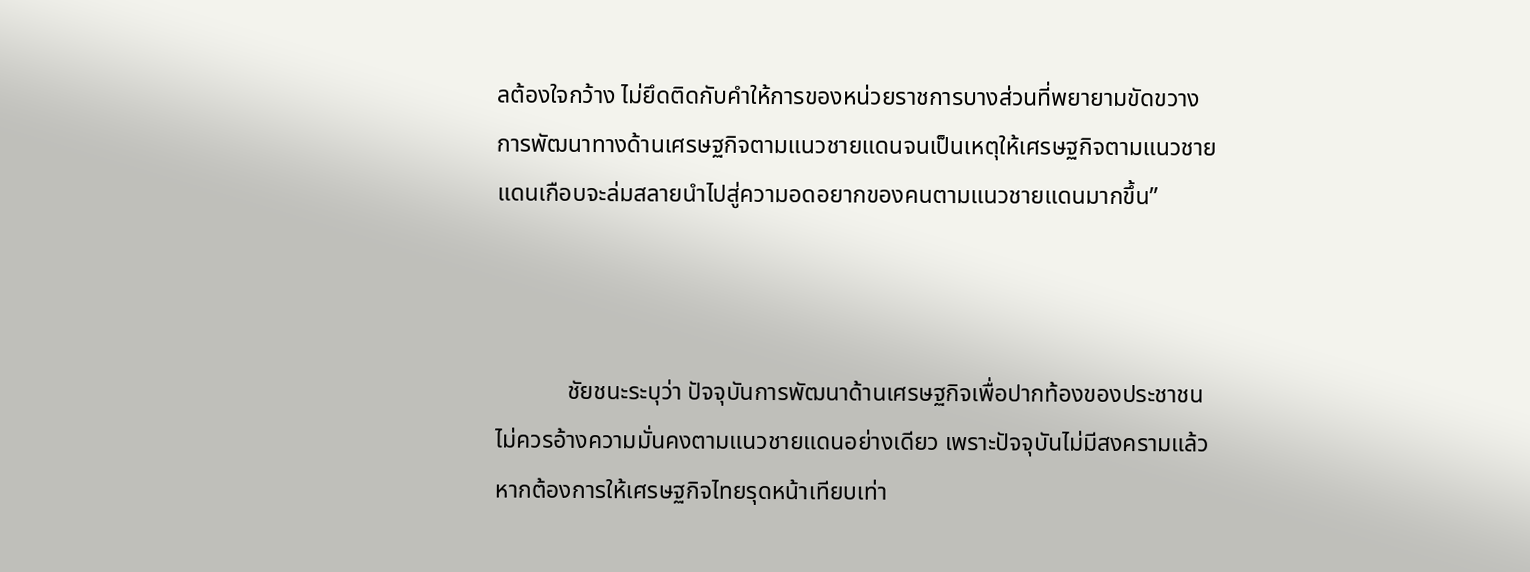ลต้องใจกว้าง ไม่ยึดติดกับคำให้การของหน่วยราชการบางส่วนที่พยายามขัดขวางการพัฒนาทางด้านเศรษฐกิจตามแนวชายแดนจนเป็นเหตุให้เศรษฐกิจตามแนวชายแดนเกือบจะล่มสลายนำไปสู่ความอดอยากของคนตามแนวชายแดนมากขึ้น”



            ชัยชนะระบุว่า ปัจจุบันการพัฒนาด้านเศรษฐกิจเพื่อปากท้องของประชาชน ไม่ควรอ้างความมั่นคงตามแนวชายแดนอย่างเดียว เพราะปัจจุบันไม่มีสงครามแล้ว หากต้องการให้เศรษฐกิจไทยรุดหน้าเทียบเท่า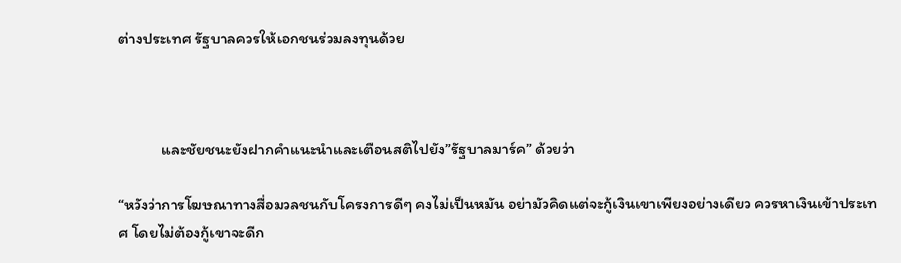ต่างประเทศ รัฐบาลควรให้เอกชนร่วมลงทุนด้วย



            และชัยชนะยังฝากคำแนะนำและเตือนสติไปยัง”รัฐบาลมาร์ค” ด้วยว่า

“หวังว่าการโฆษณาทางสื่อมวลชนกับโครงการดีๆ คงไม่เป็นหมัน อย่ามัวคิดแต่จะกู้เงินเขาเพียงอย่างเดียว ควรหาเงินเข้าประเทศ โดยไม่ต้องกู้เขาจะดีก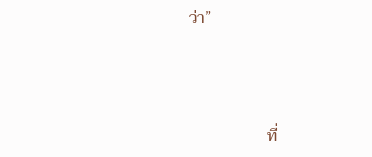ว่า”



                   ที่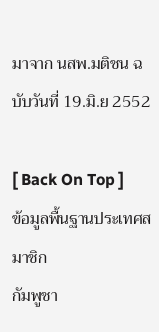มาจาก นสพ.มติชน ฉบับวันที่ 19.มิ.ย 2552

[ Back On Top ]
ข้อมูลพื้นฐานประเทศสมาชิก
กัมพูชา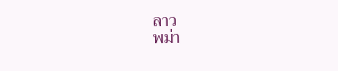ลาว
พม่า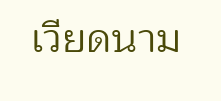เวียดนาม